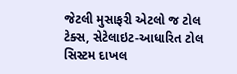જેટલી મુસાફરી એટલો જ ટોલ ટેક્સ, સેટેલાઇટ-આધારિત ટોલ સિસ્ટમ દાખલ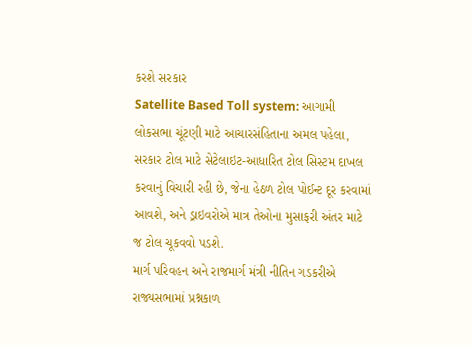કરશે સરકાર
Satellite Based Toll system: આગામી લોકસભા ચૂંટણી માટે આચારસંહિતાના અમલ પહેલા, સરકાર ટોલ માટે સેટેલાઇટ-આધારિત ટોલ સિસ્ટમ દાખલ કરવાનું વિચારી રહી છે, જેના હેઠળ ટોલ પોઈન્ટ દૂર કરવામાં આવશે, અને ડ્રાઇવરોએ માત્ર તેઓના મુસાફરી અંતર માટે જ ટોલ ચૂકવવો પડશે.
માર્ગ પરિવહન અને રાજમાર્ગ મંત્રી નીતિન ગડકરીએ રાજ્યસભામાં પ્રશ્નકાળ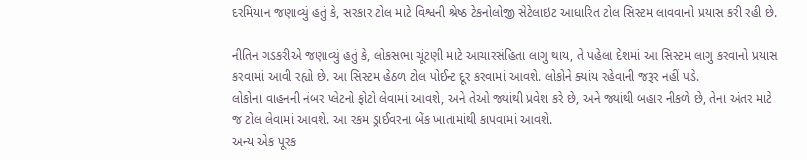દરમિયાન જણાવ્યું હતું કે, સરકાર ટોલ માટે વિશ્વની શ્રેષ્ઠ ટેકનોલોજી સેટેલાઇટ આધારિત ટોલ સિસ્ટમ લાવવાનો પ્રયાસ કરી રહી છે.

નીતિન ગડકરીએ જણાવ્યું હતું કે, લોકસભા ચૂંટણી માટે આચારસંહિતા લાગુ થાય, તે પહેલા દેશમાં આ સિસ્ટમ લાગુ કરવાનો પ્રયાસ કરવામાં આવી રહ્યો છે. આ સિસ્ટમ હેઠળ ટોલ પોઈન્ટ દૂર કરવામાં આવશે. લોકોને ક્યાંય રહેવાની જરૂર નહીં પડે.
લોકોના વાહનની નંબર પ્લેટનો ફોટો લેવામાં આવશે, અને તેઓ જ્યાંથી પ્રવેશ કરે છે, અને જ્યાંથી બહાર નીકળે છે, તેના અંતર માટે જ ટોલ લેવામાં આવશે. આ રકમ ડ્રાઈવરના બેંક ખાતામાંથી કાપવામાં આવશે.
અન્ય એક પૂરક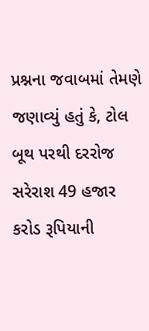પ્રશ્નના જવાબમાં તેમણે જણાવ્યું હતું કે, ટોલ બૂથ પરથી દરરોજ સરેરાશ 49 હજાર કરોડ રૂપિયાની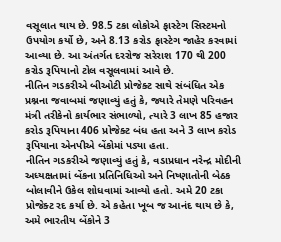વસૂલાત થાય છે. 98.5 ટકા લોકોએ ફાસ્ટેગ સિસ્ટમનો ઉપયોગ કર્યો છે, અને 8.13 કરોડ ફાસ્ટેગ જાહેર કરવામાં આવ્યા છે. આ અંતર્ગત દરરોજ સરેરાશ 170 થી 200 કરોડ રૂપિયાનો ટોલ વસૂલવામાં આવે છે.
નીતિન ગડકરીએ બીઓટી પ્રોજેક્ટ સાથે સંબંધિત એક પ્રશ્નના જવાબમાં જણાવ્યું હતું કે, જ્યારે તેમણે પરિવહન મંત્રી તરીકેનો કાર્યભાર સંભાળ્યો, ત્યારે 3 લાખ 85 હજાર કરોડ રૂપિયાના 406 પ્રોજેક્ટ બંધ હતા અને 3 લાખ કરોડ રૂપિયાના એનપીએ બેંકોમાં પડ્યા હતા.
નીતિન ગડકરીએ જણાવ્યું હતું કે, વડાપ્રધાન નરેન્દ્ર મોદીની અધ્યક્ષતામાં બેંકના પ્રતિનિધિઓ અને નિષ્ણાતોની બેઠક બોલાવીને ઉકેલ શોધવામાં આવ્યો હતો. અમે 20 ટકા પ્રોજેક્ટ રદ કર્યા છે. એ કહેતા ખૂબ જ આનંદ થાય છે કે, અમે ભારતીય બેંકોને 3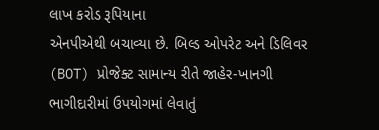લાખ કરોડ રૂપિયાના
એનપીએથી બચાવ્યા છે. બિલ્ડ ઓપરેટ અને ડિલિવર (BOT) પ્રોજેક્ટ સામાન્ય રીતે જાહેર-ખાનગી ભાગીદારીમાં ઉપયોગમાં લેવાતું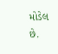મોડેલ છે.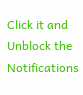Click it and Unblock the Notifications